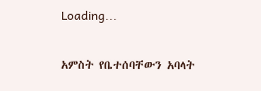Loading...

አምስት የቤተሰባቸውን አባላት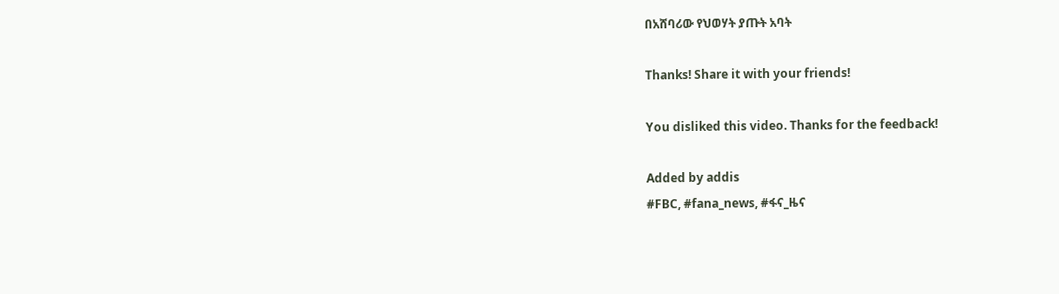በአሸባሪው የህወሃት ያጡት አባት

Thanks! Share it with your friends!

You disliked this video. Thanks for the feedback!

Added by addis
#FBC, #fana_news, #ፋና_ዜና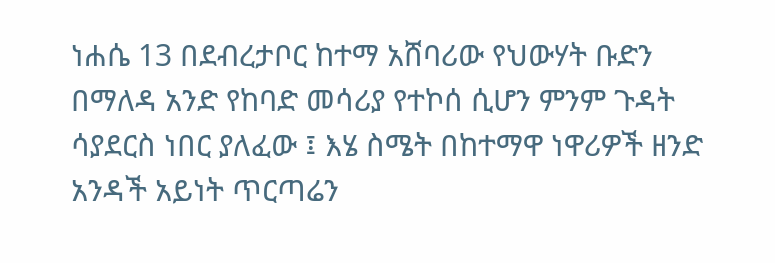ነሐሴ 13 በደብረታቦር ከተማ አሸባሪው የህውሃት ቡድን በማለዳ አንድ የከባድ መሳሪያ የተኮሰ ሲሆን ምንም ጉዳት ሳያደርስ ነበር ያለፈው ፤ እሄ ስሜት በከተማዋ ነዋሪዎች ዘንድ አንዳች አይነት ጥርጣሬን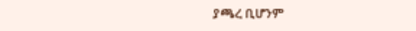ያጫረ ቢሆንም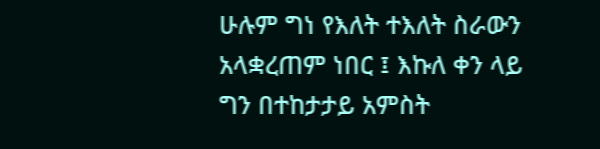ሁሉም ግነ የእለት ተእለት ስራውን አላቋረጠም ነበር ፤ እኩለ ቀን ላይ ግን በተከታታይ አምስት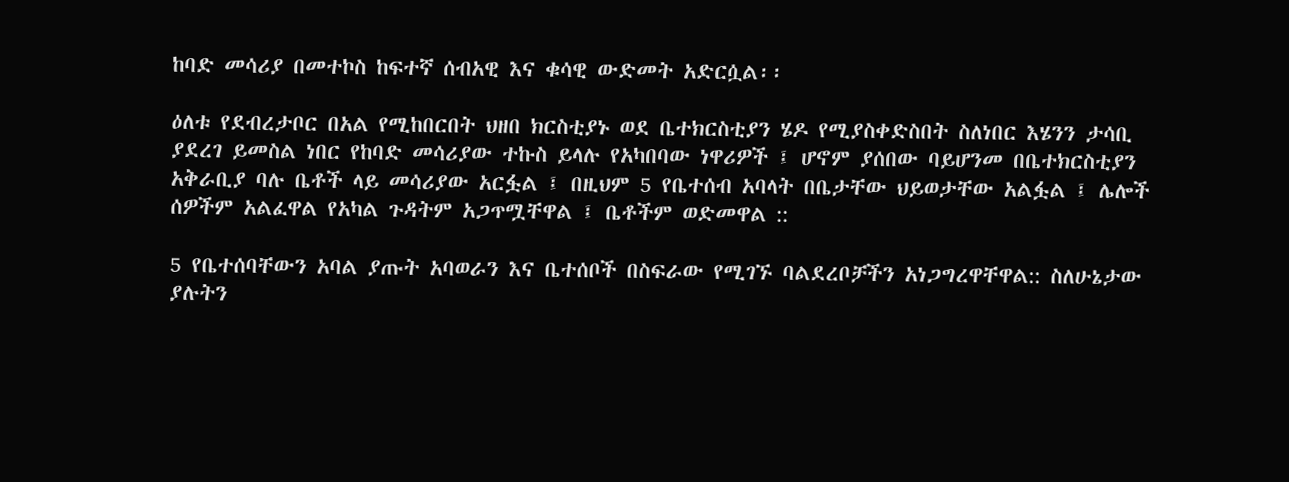ከባድ መሳሪያ በመተኮስ ከፍተኛ ሰብአዊ እና ቁሳዊ ውድመት አድርሷል፡፡

ዕለቱ የደብረታቦር በአል የሚከበርበት ህዘበ ክርስቲያኑ ወደ ቤተክርስቲያን ሄዶ የሚያስቀድስበት ስለነበር እሄንን ታሳቢ ያደረገ ይመስል ነበር የከባድ መሳሪያው ተኩስ ይላሉ የአካበባው ነዋሪዎች ፤ ሆኖም ያሰበው ባይሆንመ በቤተክርስቲያን አቅራቢያ ባሉ ቤቶች ላይ መሳሪያው አርፏል ፤ በዚህም 5 የቤተሰብ አባላት በቤታቸው ህይወታቸው አልፏል ፤ ሌሎች ሰዎችም አልፈዋል የአካል ጉዳትም አጋጥሟቸዋል ፤ ቤቶችም ወድመዋል ::

5 የቤተሰባቸውን አባል ያጡት አባወራን እና ቤተሰቦች በስፍራው የሚገኙ ባልደረቦቻችን አነጋግረዋቸዋል:: ስለሁኔታው ያሉትን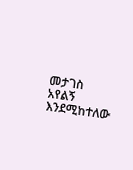መታገስ አየልኝ እንደሚከተለው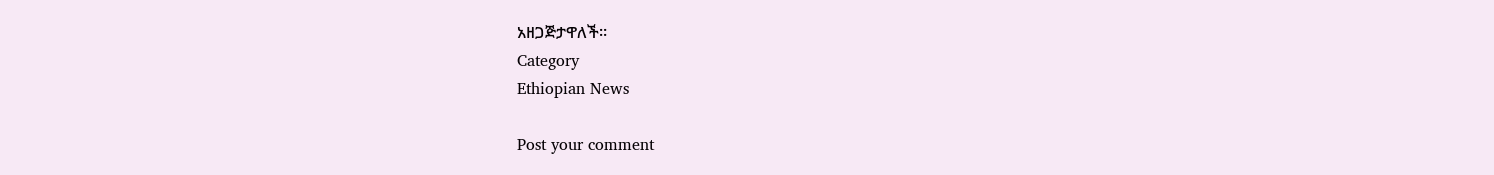አዘጋጅታዋለች።
Category
Ethiopian News

Post your comment